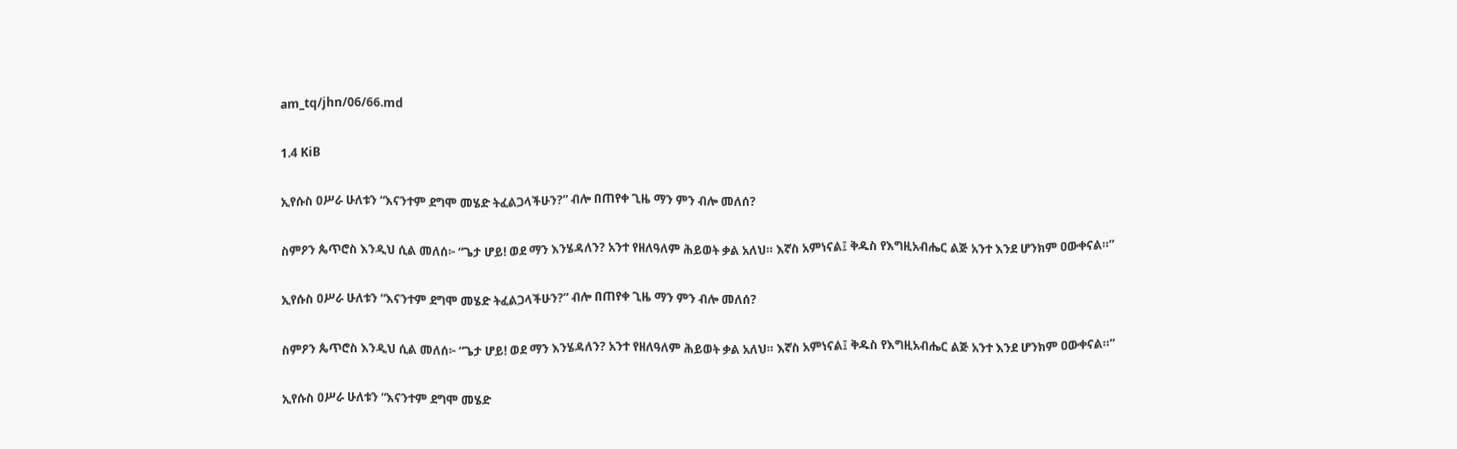am_tq/jhn/06/66.md

1.4 KiB

ኢየሱስ ዐሥራ ሁለቱን “እናንተም ደግሞ መሄድ ትፈልጋላችሁን?” ብሎ በጠየቀ ጊዜ ማን ምን ብሎ መለሰ?

ስምዖን ጴጥሮስ እንዲህ ሲል መለሰ፦ “ጌታ ሆይ! ወደ ማን እንሄዳለን? አንተ የዘለዓለም ሕይወት ቃል አለህ። እኛስ አምነናል፤ ቅዱስ የእግዚአብሔር ልጅ አንተ እንደ ሆንክም ዐውቀናል።”

ኢየሱስ ዐሥራ ሁለቱን “እናንተም ደግሞ መሄድ ትፈልጋላችሁን?” ብሎ በጠየቀ ጊዜ ማን ምን ብሎ መለሰ?

ስምዖን ጴጥሮስ እንዲህ ሲል መለሰ፦ “ጌታ ሆይ! ወደ ማን እንሄዳለን? አንተ የዘለዓለም ሕይወት ቃል አለህ። እኛስ አምነናል፤ ቅዱስ የእግዚአብሔር ልጅ አንተ እንደ ሆንክም ዐውቀናል።”

ኢየሱስ ዐሥራ ሁለቱን “እናንተም ደግሞ መሄድ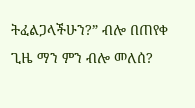ትፈልጋላችሁን?” ብሎ በጠየቀ ጊዜ ማን ምን ብሎ መለሰ?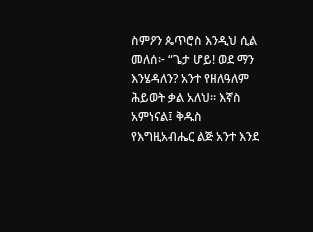ስምዖን ጴጥሮስ እንዲህ ሲል መለሰ፦ “ጌታ ሆይ! ወደ ማን እንሄዳለን? አንተ የዘለዓለም ሕይወት ቃል አለህ። እኛስ አምነናል፤ ቅዱስ የእግዚአብሔር ልጅ አንተ እንደ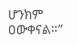ሆንክም ዐውቀናል።”